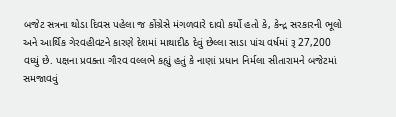બજેટ સત્રના થોડા દિવસ પહેલા જ કોંગ્રેસે મંગળવારે દાવો કર્યો હતો કે, કેન્દ્ર સરકારની ભૂલો અને આર્થિક ગેરવહીવટને કારણે દેશમાં માથાદીઠ દેવું છેલ્લા સાડા પાંચ વર્ષમાં રૂ 27,200 વધ્યું છે. પક્ષના પ્રવક્તા ગૌરવ વલ્લભે કહ્યું હતું કે નાણાં પ્રધાન નિર્મલા સીતારામને બજેટમાં સમજાવવું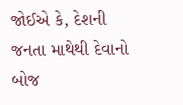જોઈએ કે, દેશની જનતા માથેથી દેવાનો બોજ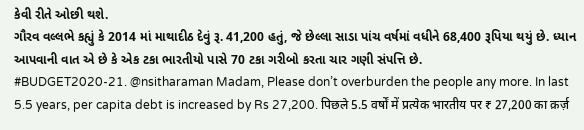કેવી રીતે ઓછી થશે.
ગૌરવ વલ્લભે કહ્યું કે 2014 માં માથાદીઠ દેવું રૂ. 41,200 હતું, જે છેલ્લા સાડા પાંચ વર્ષમાં વધીને 68,400 રૂપિયા થયું છે. ધ્યાન આપવાની વાત એ છે કે એક ટકા ભારતીયો પાસે 70 ટકા ગરીબો કરતા ચાર ગણી સંપત્તિ છે.
#BUDGET2020-21. @nsitharaman Madam, Please don’t overburden the people any more. In last 5.5 years, per capita debt is increased by Rs 27,200. पिछले 5.5 वर्षों में प्रत्येक भारतीय पर ₹ 27,200 का क़र्ज़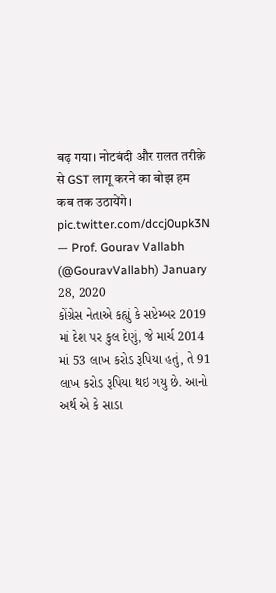बढ़ गया। नोटबंदी और ग़लत तरीक़े से GST लागू करने का बोझ हम कब तक उठायेंगे। pic.twitter.com/dccj0upk3N
— Prof. Gourav Vallabh (@GouravVallabh) January 28, 2020
કોંગ્રેસ નેતાએ કહ્યું કે સપ્ટેમ્બર 2019 માં દેશ પર કુલ દેણું, જે માર્ચ 2014 માં 53 લાખ કરોડ રૂપિયા હતું, તે 91 લાખ કરોડ રૂપિયા થઇ ગયુ છે. આનો અર્થ એ કે સાડા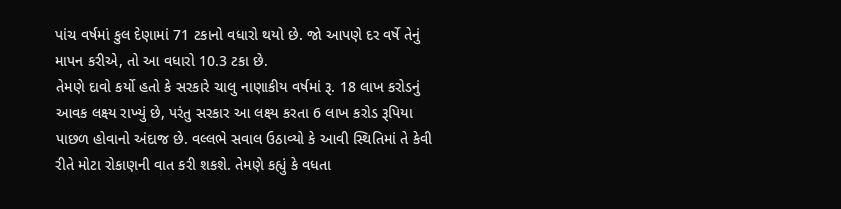પાંચ વર્ષમાં કુલ દેણામાં 71 ટકાનો વધારો થયો છે. જો આપણે દર વર્ષે તેનું માપન કરીએ, તો આ વધારો 10.3 ટકા છે.
તેમણે દાવો કર્યો હતો કે સરકારે ચાલુ નાણાકીય વર્ષમાં રૂ. 18 લાખ કરોડનું આવક લક્ષ્ય રાખ્યું છે, પરંતુ સરકાર આ લક્ષ્ય કરતા 6 લાખ કરોડ રૂપિયા પાછળ હોવાનો અંદાજ છે. વલ્લભે સવાલ ઉઠાવ્યો કે આવી સ્થિતિમાં તે કેવી રીતે મોટા રોકાણની વાત કરી શકશે. તેમણે કહ્યું કે વધતા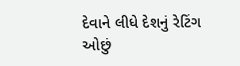દેવાને લીધે દેશનું રેટિંગ ઓછું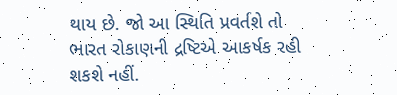થાય છે. જો આ સ્થિતિ પ્રવર્તશે તો ભારત રોકાણની દ્રષ્ટિએ આકર્ષક રહી શકશે નહીં.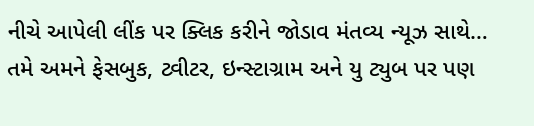નીચે આપેલી લીંક પર ક્લિક કરીને જોડાવ મંતવ્ય ન્યૂઝ સાથે…
તમે અમને ફેસબુક, ટ્વીટર, ઇન્સ્ટાગ્રામ અને યુ ટ્યુબ પર પણ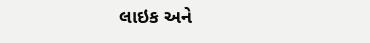લાઇક અને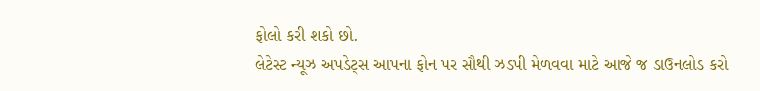ફોલો કરી શકો છો.
લેટેસ્ટ ન્યૂઝ અપડેટ્સ આપના ફોન પર સૌથી ઝડપી મેળવવા માટે આજે જ ડાઉનલોડ કરો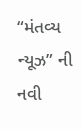“મંતવ્ય ન્યૂઝ” ની નવી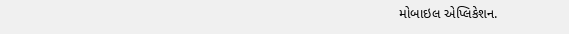મોબાઇલ એપ્લિકેશન.